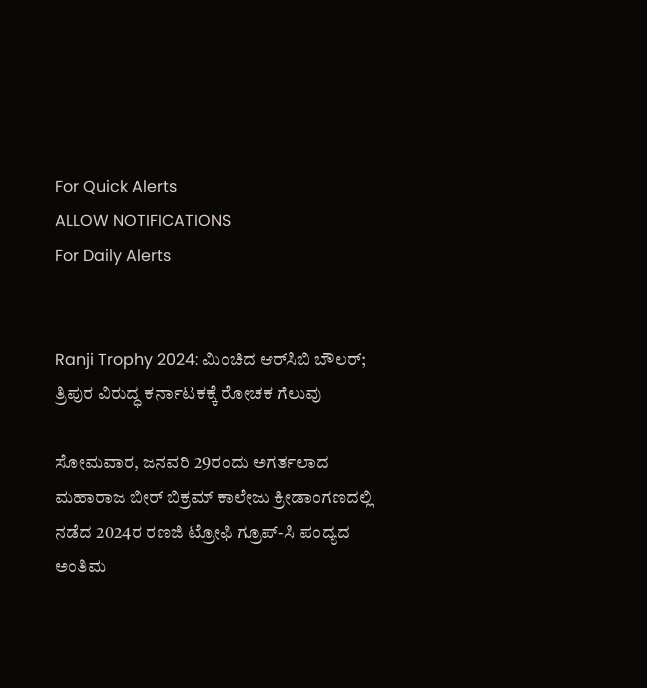For Quick Alerts
ALLOW NOTIFICATIONS
For Daily Alerts


Ranji Trophy 2024: ಮಿಂಚಿದ ಆರ್‌ಸಿಬಿ ಬೌಲರ್; ತ್ರಿಪುರ ವಿರುದ್ಧ ಕರ್ನಾಟಕಕ್ಕೆ ರೋಚಕ ಗೆಲುವು

ಸೋಮವಾರ, ಜನವರಿ 29ರಂದು ಅಗರ್ತಲಾದ ಮಹಾರಾಜ ಬೀರ್ ಬಿಕ್ರಮ್ ಕಾಲೇಜು ಕ್ರೀಡಾಂಗಣದಲ್ಲಿ ನಡೆದ 2024ರ ರಣಜಿ ಟ್ರೋಫಿ ಗ್ರೂಪ್-ಸಿ ಪಂದ್ಯದ ಅಂತಿಮ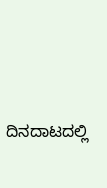ದಿನದಾಟದಲ್ಲಿ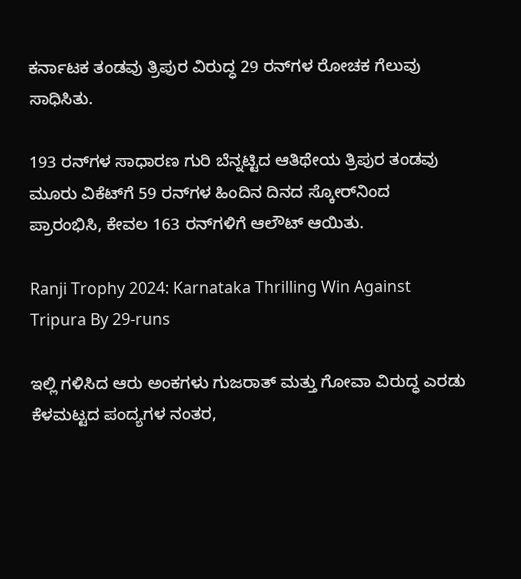ಕರ್ನಾಟಕ ತಂಡವು ತ್ರಿಪುರ ವಿರುದ್ಧ 29 ರನ್‌ಗಳ ರೋಚಕ ಗೆಲುವು ಸಾಧಿಸಿತು.

193 ರನ್‌ಗಳ ಸಾಧಾರಣ ಗುರಿ ಬೆನ್ನಟ್ಟಿದ ಆತಿಥೇಯ ತ್ರಿಪುರ ತಂಡವು ಮೂರು ವಿಕೆಟ್‌ಗೆ 59 ರನ್‌ಗಳ ಹಿಂದಿನ ದಿನದ ಸ್ಕೋರ್‌ನಿಂದ ಪ್ರಾರಂಭಿಸಿ, ಕೇವಲ 163 ರನ್‌ಗಳಿಗೆ ಆಲೌಟ್ ಆಯಿತು.

Ranji Trophy 2024: Karnataka Thrilling Win Against Tripura By 29-runs

ಇಲ್ಲಿ ಗಳಿಸಿದ ಆರು ಅಂಕಗಳು ಗುಜರಾತ್ ಮತ್ತು ಗೋವಾ ವಿರುದ್ಧ ಎರಡು ಕೆಳಮಟ್ಟದ ಪಂದ್ಯಗಳ ನಂತರ,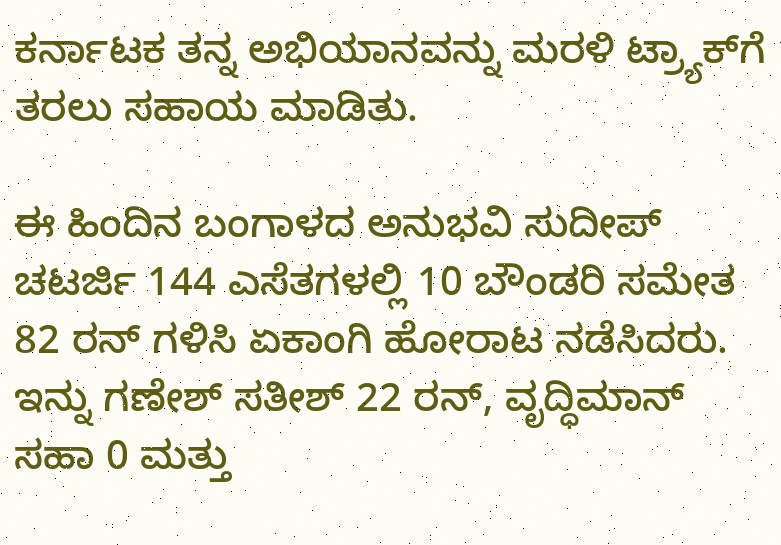ಕರ್ನಾಟಕ ತನ್ನ ಅಭಿಯಾನವನ್ನು ಮರಳಿ ಟ್ರ್ಯಾಕ್‌ಗೆ ತರಲು ಸಹಾಯ ಮಾಡಿತು.

ಈ ಹಿಂದಿನ ಬಂಗಾಳದ ಅನುಭವಿ ಸುದೀಪ್ ಚಟರ್ಜಿ 144 ಎಸೆತಗಳಲ್ಲಿ 10 ಬೌಂಡರಿ ಸಮೇತ 82 ರನ್ ಗಳಿಸಿ ಏಕಾಂಗಿ ಹೋರಾಟ ನಡೆಸಿದರು. ಇನ್ನು ಗಣೇಶ್ ಸತೀಶ್ 22 ರನ್, ವೃದ್ಧಿಮಾನ್ ಸಹಾ 0 ಮತ್ತು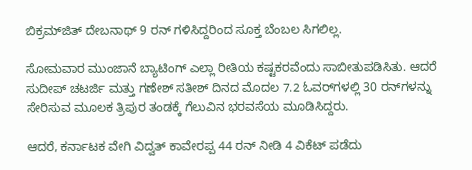ಬಿಕ್ರಮ್‌ಜಿತ್ ದೇಬನಾಥ್ 9 ರನ್ ಗಳಿಸಿದ್ದರಿಂದ ಸೂಕ್ತ ಬೆಂಬಲ ಸಿಗಲಿಲ್ಲ.

ಸೋಮವಾರ ಮುಂಜಾನೆ ಬ್ಯಾಟಿಂಗ್ ಎಲ್ಲಾ ರೀತಿಯ ಕಷ್ಟಕರವೆಂದು ಸಾಬೀತುಪಡಿಸಿತು. ಆದರೆ ಸುದೀಪ್ ಚಟರ್ಜಿ ಮತ್ತು ಗಣೇಶ್ ಸತೀಶ್ ದಿನದ ಮೊದಲ 7.2 ಓವರ್‌ಗಳಲ್ಲಿ 30 ರನ್‌ಗಳನ್ನು ಸೇರಿಸುವ ಮೂಲಕ ತ್ರಿಪುರ ತಂಡಕ್ಕೆ ಗೆಲುವಿನ ಭರವಸೆಯ ಮೂಡಿಸಿದ್ದರು.

ಆದರೆ, ಕರ್ನಾಟಕ ವೇಗಿ ವಿದ್ವತ್ ಕಾವೇರಪ್ಪ 44 ರನ್ ನೀಡಿ 4 ವಿಕೆಟ್ ಪಡೆದು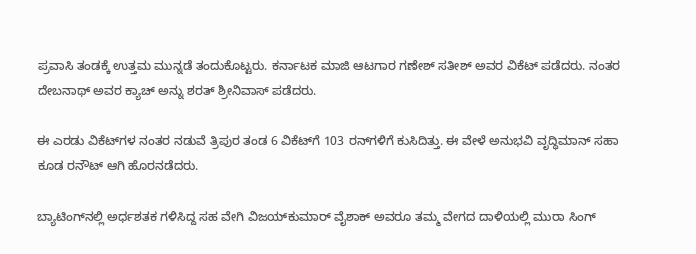ಪ್ರವಾಸಿ ತಂಡಕ್ಕೆ ಉತ್ತಮ ಮುನ್ನಡೆ ತಂದುಕೊಟ್ಟರು. ಕರ್ನಾಟಕ ಮಾಜಿ ಆಟಗಾರ ಗಣೇಶ್ ಸತೀಶ್ ಅವರ ವಿಕೆಟ್ ಪಡೆದರು. ನಂತರ ದೇಬನಾಥ್ ಅವರ ಕ್ಯಾಚ್ ಅನ್ನು ಶರತ್ ಶ್ರೀನಿವಾಸ್ ಪಡೆದರು.

ಈ ಎರಡು ವಿಕೆಟ್‌ಗಳ ನಂತರ ನಡುವೆ ತ್ರಿಪುರ ತಂಡ 6 ವಿಕೆಟ್‌ಗೆ 103 ರನ್‌ಗಳಿಗೆ ಕುಸಿದಿತ್ತು. ಈ ವೇಳೆ ಅನುಭವಿ ವೃದ್ಧಿಮಾನ್ ಸಹಾ ಕೂಡ ರನೌಟ್ ಆಗಿ ಹೊರನಡೆದರು.

ಬ್ಯಾಟಿಂಗ್‌ನಲ್ಲಿ ಅರ್ಧಶತಕ ಗಳಿಸಿದ್ದ ಸಹ ವೇಗಿ ವಿಜಯ್‌ಕುಮಾರ್ ವೈಶಾಕ್ ಅವರೂ ತಮ್ಮ ವೇಗದ ದಾಳಿಯಲ್ಲಿ ಮುರಾ ಸಿಂಗ್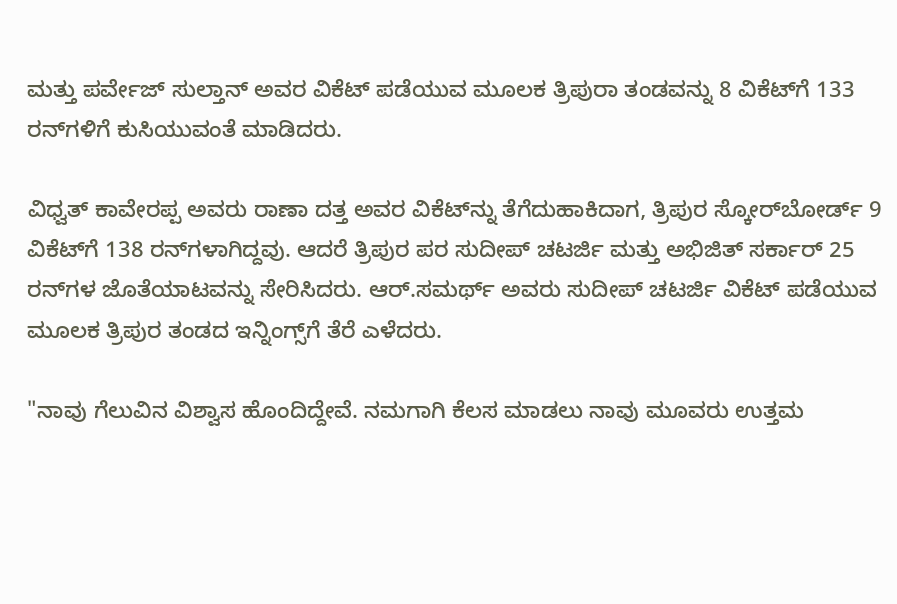ಮತ್ತು ಪರ್ವೇಜ್ ಸುಲ್ತಾನ್ ಅವರ ವಿಕೆಟ್ ಪಡೆಯುವ ಮೂಲಕ ತ್ರಿಪುರಾ ತಂಡವನ್ನು 8 ವಿಕೆಟ್‌ಗೆ 133 ರನ್‌ಗಳಿಗೆ ಕುಸಿಯುವಂತೆ ಮಾಡಿದರು.

ವಿಧ್ವತ್ ಕಾವೇರಪ್ಪ ಅವರು ರಾಣಾ ದತ್ತ ಅವರ ವಿಕೆಟ್‌ನ್ನು ತೆಗೆದುಹಾಕಿದಾಗ, ತ್ರಿಪುರ ಸ್ಕೋರ್‌ಬೋರ್ಡ್ 9 ವಿಕೆಟ್‌ಗೆ 138 ರನ್‌ಗಳಾಗಿದ್ದವು. ಆದರೆ ತ್ರಿಪುರ ಪರ ಸುದೀಪ್ ಚಟರ್ಜಿ ಮತ್ತು ಅಭಿಜಿತ್ ಸರ್ಕಾರ್ 25 ರನ್‌ಗಳ ಜೊತೆಯಾಟವನ್ನು ಸೇರಿಸಿದರು. ಆರ್.ಸಮರ್ಥ್ ಅವರು ಸುದೀಪ್ ಚಟರ್ಜಿ ವಿಕೆಟ್ ಪಡೆಯುವ ಮೂಲಕ ತ್ರಿಪುರ ತಂಡದ ಇನ್ನಿಂಗ್ಸ್‌ಗೆ ತೆರೆ ಎಳೆದರು.

"ನಾವು ಗೆಲುವಿನ ವಿಶ್ವಾಸ ಹೊಂದಿದ್ದೇವೆ. ನಮಗಾಗಿ ಕೆಲಸ ಮಾಡಲು ನಾವು ಮೂವರು ಉತ್ತಮ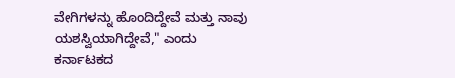ವೇಗಿಗಳನ್ನು ಹೊಂದಿದ್ದೇವೆ ಮತ್ತು ನಾವು ಯಶಸ್ವಿಯಾಗಿದ್ದೇವೆ," ಎಂದು ಕರ್ನಾಟಕದ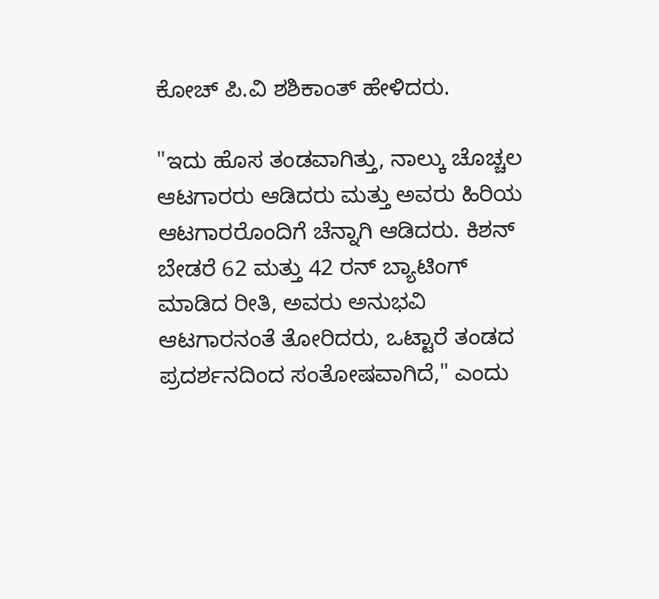ಕೋಚ್ ಪಿ.ವಿ ಶಶಿಕಾಂತ್ ಹೇಳಿದರು.

"ಇದು ಹೊಸ ತಂಡವಾಗಿತ್ತು, ನಾಲ್ಕು ಚೊಚ್ಚಲ ಆಟಗಾರರು ಆಡಿದರು ಮತ್ತು ಅವರು ಹಿರಿಯ ಆಟಗಾರರೊಂದಿಗೆ ಚೆನ್ನಾಗಿ ಆಡಿದರು. ಕಿಶನ್ ಬೇಡರೆ 62 ಮತ್ತು 42 ರನ್ ಬ್ಯಾಟಿಂಗ್ ಮಾಡಿದ ರೀತಿ, ಅವರು ಅನುಭವಿ ಆಟಗಾರನಂತೆ ತೋರಿದರು, ಒಟ್ಟಾರೆ ತಂಡದ ಪ್ರದರ್ಶನದಿಂದ ಸಂತೋಷವಾಗಿದೆ," ಎಂದು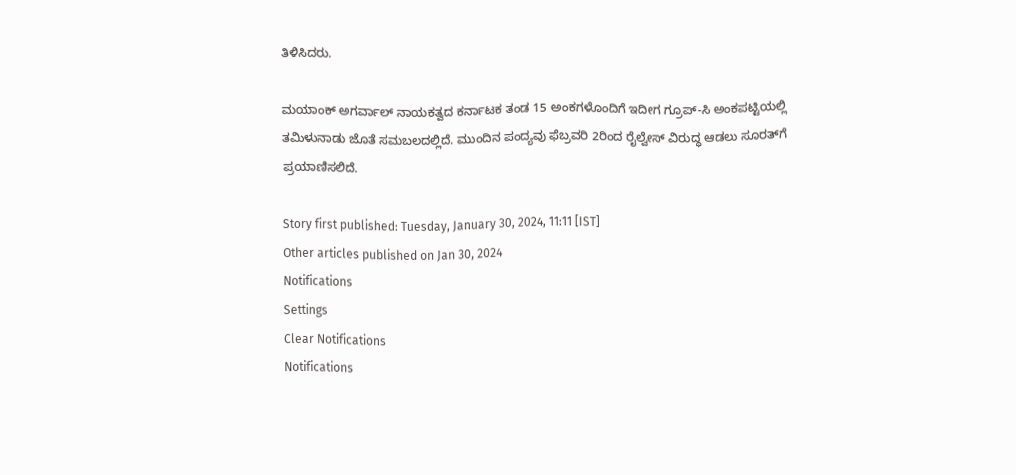ತಿಳಿಸಿದರು.

ಮಯಾಂಕ್ ಅಗರ್ವಾಲ್ ನಾಯಕತ್ವದ ಕರ್ನಾಟಕ ತಂಡ 15 ಅಂಕಗಳೊಂದಿಗೆ ಇದೀಗ ಗ್ರೂಪ್-ಸಿ ಅಂಕಪಟ್ಟಿಯಲ್ಲಿ ತಮಿಳುನಾಡು ಜೊತೆ ಸಮಬಲದಲ್ಲಿದೆ. ಮುಂದಿನ ಪಂದ್ಯವು ಫೆಬ್ರವರಿ 2ರಿಂದ ರೈಲ್ವೇಸ್ ವಿರುದ್ಧ ಆಡಲು ಸೂರತ್‌ಗೆ ಪ್ರಯಾಣಿಸಲಿದೆ.

Story first published: Tuesday, January 30, 2024, 11:11 [IST]
Other articles published on Jan 30, 2024
Notifications
Settings
Clear Notifications
Notifications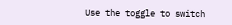Use the toggle to switch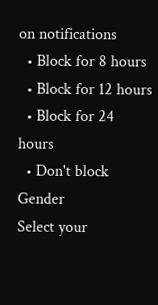on notifications
  • Block for 8 hours
  • Block for 12 hours
  • Block for 24 hours
  • Don't block
Gender
Select your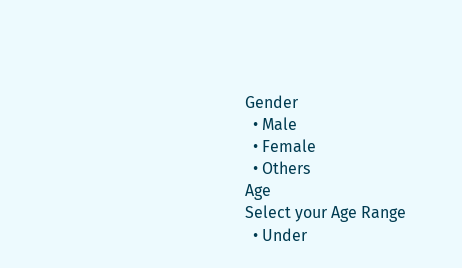Gender
  • Male
  • Female
  • Others
Age
Select your Age Range
  • Under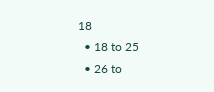18
  • 18 to 25
  • 26 to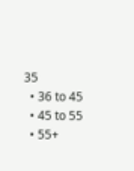35
  • 36 to 45
  • 45 to 55
  • 55+